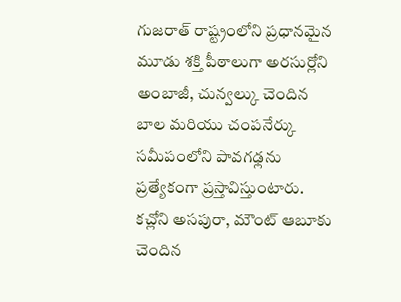గుజరాత్ రాష్ట్రంలోని ప్రధానమైన మూడు శక్తి పీఠాలుగా అరసుర్లోని అంబాజీ, చున్వల్కు చెందిన బాల మరియు చంపనేర్కు సమీపంలోని పావగఢ్లను ప్రత్యేకంగా ప్రస్తావిస్తుంటారు. కచ్లోని అసపురా, మౌంట్ ఆబూకు చెందిన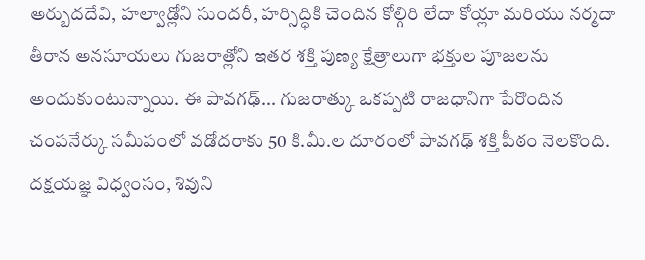అర్బుదదేవి, హల్వాడ్లోని సుందరీ, హర్సిద్ధికి చెందిన కోల్గిరి లేదా కోయ్లా మరియు నర్మదా తీరాన అనసూయలు గుజరాత్లోని ఇతర శక్తి పుణ్య క్షేత్రాలుగా భక్తుల పూజలను అందుకుంటున్నాయి. ఈ పావగఢ్... గుజరాత్కు ఒకప్పటి రాజధానిగా పేరొందిన చంపనేర్కు సమీపంలో వడోదరాకు 50 కి.మీ.ల దూరంలో పావగఢ్ శక్తి పీఠం నెలకొంది.
దక్షయజ్ఞ విధ్వంసం, శివుని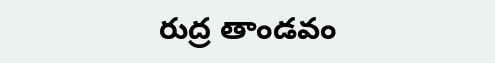రుద్ర తాండవం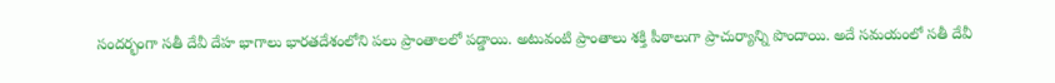సందర్భంగా సతీ దేవీ దేహ భాగాలు భారతదేశంలోని పలు ప్రాంతాలలో పడ్డాయి. అటువంటి ప్రాంతాలు శక్తి పీఠాలుగా ప్రాచుర్యాన్ని పొందాయి. అదే సమయంలో సతీ దేవీ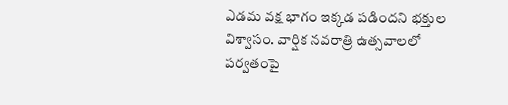ఎడమ వక్ష భాగం ఇక్కడ పడిందని భక్తుల విశ్వాసం. వార్షిక నవరాత్రి ఉత్సవాలలో పర్వతంపై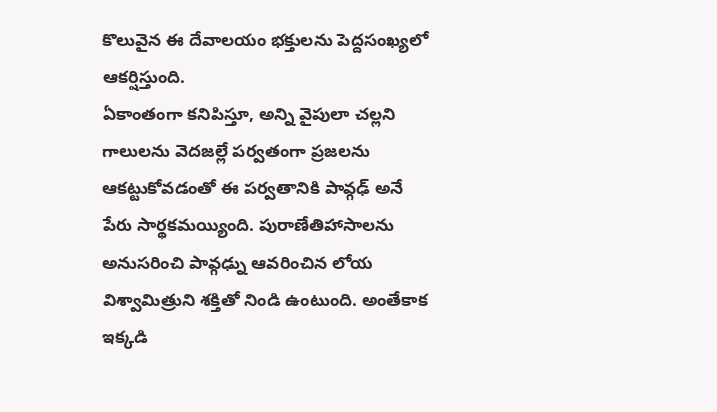కొలువైన ఈ దేవాలయం భక్తులను పెద్దసంఖ్యలో ఆకర్షిస్తుంది.
ఏకాంతంగా కనిపిస్తూ, అన్ని వైపులా చల్లని గాలులను వెదజల్లే పర్వతంగా ప్రజలను ఆకట్టుకోవడంతో ఈ పర్వతానికి పావ్గఢ్ అనే పేరు సార్థకమయ్యింది. పురాణేతిహాసాలను అనుసరించి పావ్గఢ్ను ఆవరించిన లోయ విశ్వామిత్రుని శక్తితో నిండి ఉంటుంది. అంతేకాక ఇక్కడి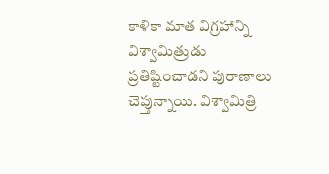కాళికా మాత విగ్రహాన్ని విశ్వామిత్రుడు ప్రతిష్టించాడని పురాణాలు చెప్తున్నాయి. విశ్వామిత్రి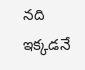నది ఇక్కడనే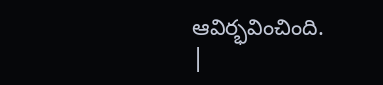ఆవిర్భవించింది.
|